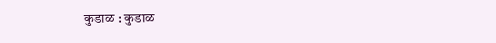कुडाळ : कुडाळ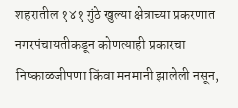शहरातील १४१ गुंठे खुल्या क्षेत्राच्या प्रकरणात नगरपंचायतीकडून कोणत्याही प्रकारचा निष्काळजीपणा किंवा मनमानी झालेली नसून,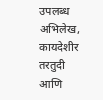उपलब्ध अभिलेख, कायदेशीर तरतुदी आणि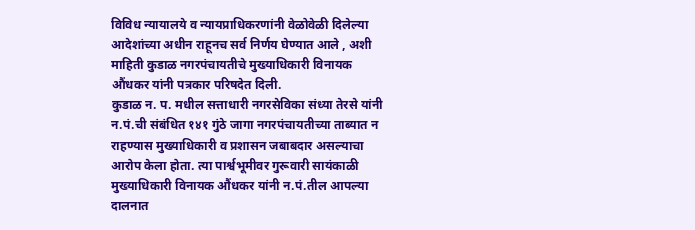विविध न्यायालये व न्यायप्राधिकरणांनी वेळोवेळी दिलेल्या आदेशांच्या अधीन राहूनच सर्व निर्णय घेण्यात आले , अशी माहिती कुडाळ नगरपंचायतीचे मुख्याधिकारी विनायक औंधकर यांनी पत्रकार परिषदेत दिली.
कुडाळ न. प. मधील सत्ताधारी नगरसेविका संध्या तेरसे यांनी न.पं.ची संबंधित १४१ गुंठे जागा नगरपंचायतीच्या ताब्यात न राहण्यास मुख्याधिकारी व प्रशासन जबाबदार असल्याचा आरोप केला होता. त्या पार्श्वभूमीवर गुरूवारी सायंकाळी मुख्याधिकारी विनायक औंधकर यांनी न.पं.तील आपल्या दालनात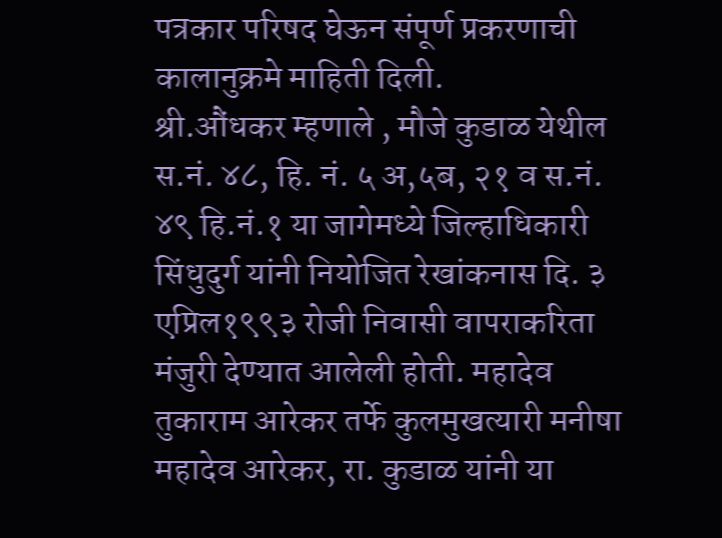पत्रकार परिषद घेऊन संपूर्ण प्रकरणाची कालानुक्रमे माहिती दिली.
श्री.औंधकर म्हणाले , मौजे कुडाळ येथील स.नं. ४८, हि. नं. ५ अ,५ब, २१ व स.नं. ४९ हि.नं.१ या जागेमध्ये जिल्हाधिकारी सिंधुदुर्ग यांनी नियोजित रेखांकनास दि. ३ एप्रिल१९९३ रोजी निवासी वापराकरिता मंजुरी देण्यात आलेली होती. महादेव तुकाराम आरेकर तर्फे कुलमुखत्यारी मनीषा महादेव आरेकर, रा. कुडाळ यांनी या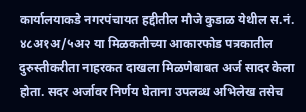कार्यालयाकडे नगरपंचायत हद्दीतील मौजे कुडाळ येथील स.नं. ४८अ१अ/५अ२ या मिळकतीच्या आकारफोड पत्रकातील दुरुस्तीकरीता नाहरकत दाखला मिळणेबाबत अर्ज सादर केला होता. सदर अर्जावर निर्णय घेताना उपलब्ध अभिलेख तसेच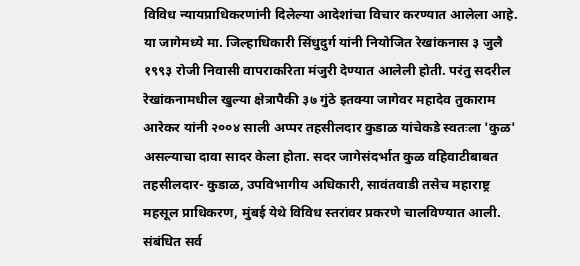विविध न्यायप्राधिकरणांनी दिलेल्या आदेशांचा विचार करण्यात आलेला आहे.
या जागेमध्ये मा. जिल्हाधिकारी सिंधुदुर्ग यांनी नियोजित रेखांकनास ३ जुलै १९९३ रोजी निवासी वापराकरिता मंजुरी देण्यात आलेली होती. परंतु सदरील रेखांकनामधील खुल्या क्षेत्रापैकी ३७ गुंठे इतक्या जागेवर महादेव तुकाराम आरेकर यांनी २००४ साली अप्पर तहसीलदार कुडाळ यांचेकडे स्वतःला 'कुळ' असल्याचा दावा सादर केला होता. सदर जागेसंदर्भात कुळ वहिवाटीबाबत तहसीलदार- कुडाळ, उपविभागीय अधिकारी, सावंतवाडी तसेच महाराष्ट्र महसूल प्राधिकरण, मुंबई येथे विविध स्तरांवर प्रकरणे चालविण्यात आली. संबंधित सर्व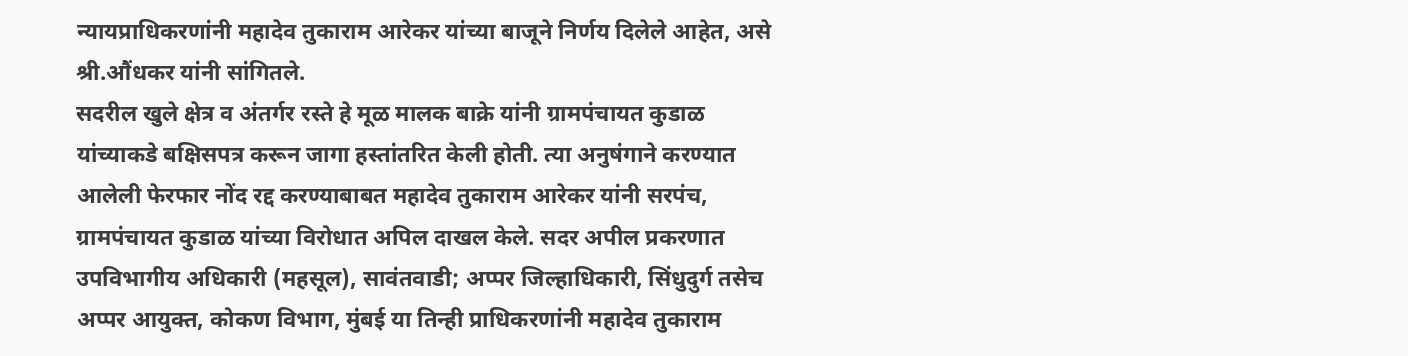न्यायप्राधिकरणांनी महादेव तुकाराम आरेकर यांच्या बाजूने निर्णय दिलेले आहेत, असे श्री.औंधकर यांनी सांगितले.
सदरील खुले क्षेत्र व अंतर्गर रस्ते हे मूळ मालक बाक्रे यांनी ग्रामपंचायत कुडाळ यांच्याकडे बक्षिसपत्र करून जागा हस्तांतरित केली होती. त्या अनुषंगाने करण्यात आलेली फेरफार नोंद रद्द करण्याबाबत महादेव तुकाराम आरेकर यांनी सरपंच, ग्रामपंचायत कुडाळ यांच्या विरोधात अपिल दाखल केले. सदर अपील प्रकरणात उपविभागीय अधिकारी (महसूल), सावंतवाडी; अप्पर जिल्हाधिकारी, सिंधुदुर्ग तसेच अप्पर आयुक्त, कोकण विभाग, मुंबई या तिन्ही प्राधिकरणांनी महादेव तुकाराम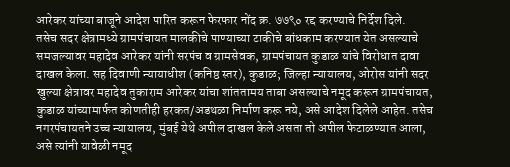आरेकर यांच्या बाजूने आदेश पारित करून फेरफार नोंद क्र. ७७९० रद्द करण्याचे निर्देश दिले.
तसेच सदर क्षेत्रामध्ये ग्रामपंचायत मालकीचे पाण्याच्या टाकीचे बांधकाम करण्यात येत असल्याचे समजल्यावर महादेव आरेकर यांनी सरपंच व ग्रामसेवक, ग्रामपंचायत कुडाळ यांचे विरोधात दावा दाखल केला. सह दिवाणी न्यायाधीश (कनिष्ठ स्तर), कुडाळ; जिल्हा न्यायालय, ओरोस यांनी सदर खुल्या क्षेत्रावर महादेव तुकाराम आरेकर यांचा शांततामय ताबा असल्याचे नमूद करून ग्रामपंचायत, कुडाळ यांच्यामार्फत कोणतीही हरकत/अडथळा निर्माण करू नये, असे आदेश दिलेले आहेत. तसेच नगरपंचायतने उच्च न्यायालय, मुंबई येथे अपील दाखल केले असता तो अपील फेटाळण्यात आला, असे त्यांनी यावेळी नमूद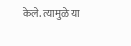केले. त्यामुळे या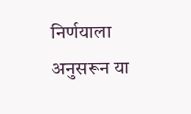निर्णयाला अनुसरून या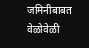जमिनीबाबत वेळोवेळी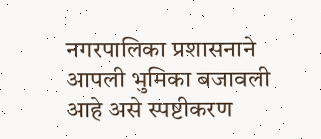नगरपालिका प्रशासनाने आपली भुमिका बजावली आहे असे स्पष्टीकरण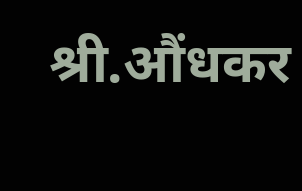श्री.औंधकर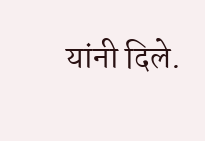यांनी दिले.